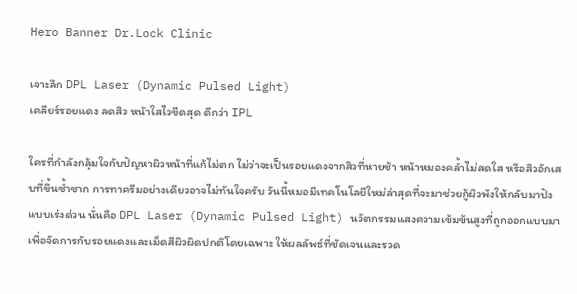Hero Banner Dr.Lock Clinic

เจาะลึก DPL Laser (Dynamic Pulsed Light)
เคลียร์รอยแดง ลดสิว หน้าใสไวขีดสุด ดีกว่า IPL

ใครที่กำลังกลุ้มใจกับปัญหาผิวหน้าที่แก้ไม่ตก ไม่ว่าจะเป็นรอยแดงจากสิวที่หายช้า หน้าหมองคล้ำไม่สดใส หรือสิวอักเสบที่ขึ้นซ้ำซาก การทาครีมอย่างเดียวอาจไม่ทันใจครับ วันนี้หมอมีเทคโนโลยีใหม่ล่าสุดที่จะมาช่วยกู้ผิวพังให้กลับมาปังแบบเร่งด่วน นั่นคือ DPL Laser (Dynamic Pulsed Light) นวัตกรรมแสงความเข้มข้นสูงที่ถูกออกแบบมาเพื่อจัดการกับรอยแดงและเม็ดสีผิวผิดปกติโดยเฉพาะ ให้ผลลัพธ์ที่ชัดเจนและรวด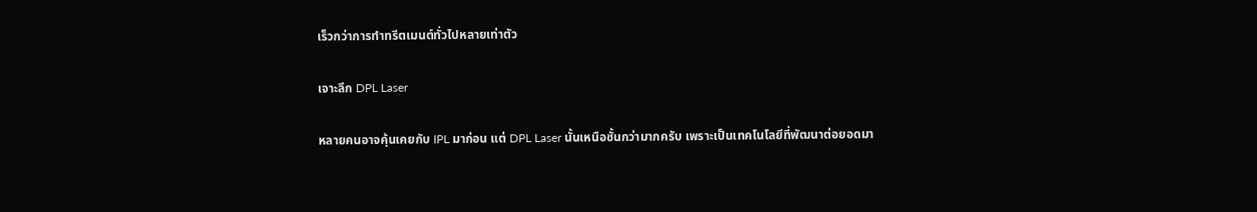เร็วกว่าการทำทรีตเมนต์ทั่วไปหลายเท่าตัว

เจาะลึก DPL Laser

หลายคนอาจคุ้นเคยกับ IPL มาก่อน แต่ DPL Laser นั้นเหนือชั้นกว่ามากครับ เพราะเป็นเทคโนโลยีที่พัฒนาต่อยอดมา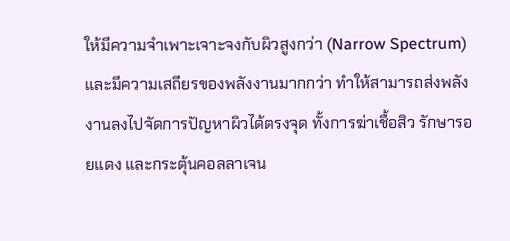ให้มีความจำเพาะเจาะจงกับผิวสูงกว่า (Narrow Spectrum) และมีความเสถียรของพลังงานมากกว่า ทำให้สามารถส่งพลังงานลงไปจัดการปัญหาผิวได้ตรงจุด ทั้งการฆ่าเชื้อสิว รักษารอยแดง และกระตุ้นคอลลาเจน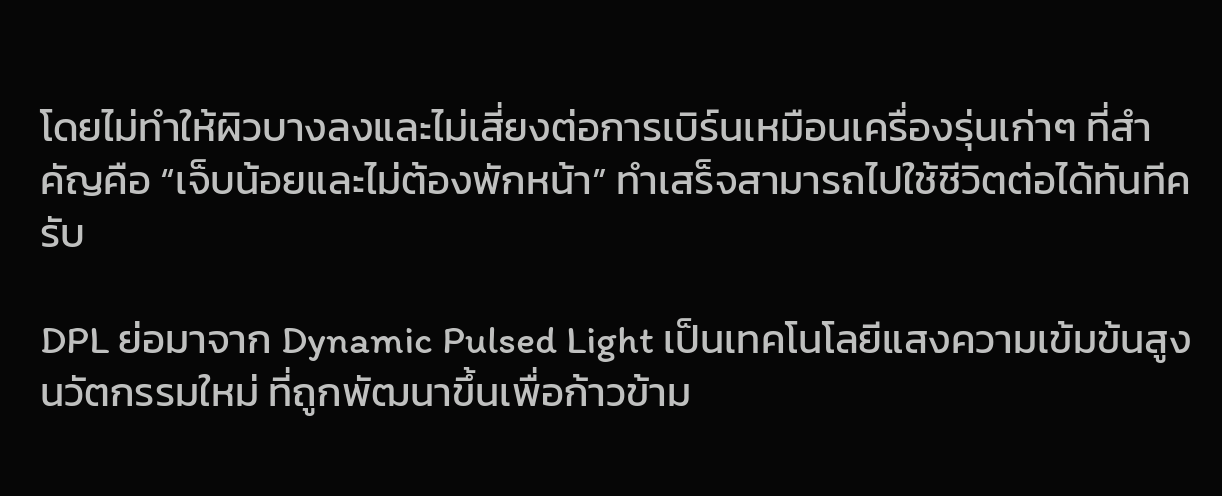โดยไม่ทำให้ผิวบางลงและไม่เสี่ยงต่อการเบิร์นเหมือนเครื่องรุ่นเก่าๆ ที่สำคัญคือ “เจ็บน้อยและไม่ต้องพักหน้า” ทำเสร็จสามารถไปใช้ชีวิตต่อได้ทันทีครับ

DPL ย่อมาจาก Dynamic Pulsed Light เป็นเทคโนโลยีแสงความเข้มข้นสูงนวัตกรรมใหม่ ที่ถูกพัฒนาขึ้นเพื่อก้าวข้าม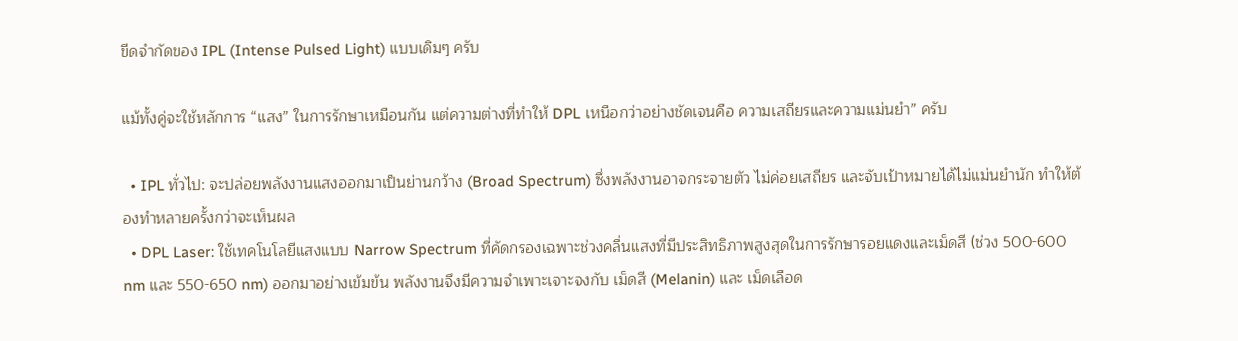ขีดจำกัดของ IPL (Intense Pulsed Light) แบบเดิมๆ ครับ

แม้ทั้งคู่จะใช้หลักการ “แสง” ในการรักษาเหมือนกัน แต่ความต่างที่ทำให้ DPL เหนือกว่าอย่างชัดเจนคือ ความเสถียรและความแม่นยำ” ครับ

  • IPL ทั่วไป: จะปล่อยพลังงานแสงออกมาเป็นย่านกว้าง (Broad Spectrum) ซึ่งพลังงานอาจกระจายตัว ไม่ค่อยเสถียร และจับเป้าหมายได้ไม่แม่นยำนัก ทำให้ต้องทำหลายครั้งกว่าจะเห็นผล
  • DPL Laser: ใช้เทคโนโลยีแสงแบบ Narrow Spectrum ที่คัดกรองเฉพาะช่วงคลื่นแสงที่มีประสิทธิภาพสูงสุดในการรักษารอยแดงและเม็ดสี (ช่วง 500-600 nm และ 550-650 nm) ออกมาอย่างเข้มข้น พลังงานจึงมีความจำเพาะเจาะจงกับ เม็ดสี (Melanin) และ เม็ดเลือด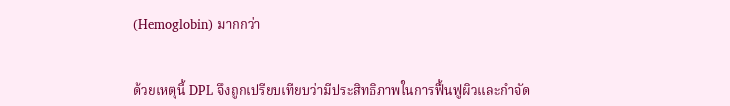(Hemoglobin) มากกว่า


ด้วยเหตุนี้ DPL จึงถูกเปรียบเทียบว่ามีประสิทธิภาพในการฟื้นฟูผิวและกำจัด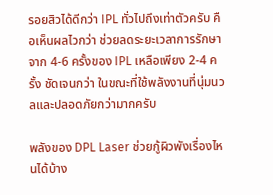รอยสิวได้ดีกว่า IPL ทั่วไปถึงเท่าตัวครับ คือเห็นผลไวกว่า ช่วยลดระยะเวลาการรักษาจาก 4-6 ครั้งของ IPL เหลือเพียง 2-4 ครั้ง ชัดเจนกว่า ในขณะที่ใช้พลังงานที่นุ่มนวลและปลอดภัยกว่ามากครับ

พลังของ DPL Laser ช่วยกู้ผิวพังเรื่องไหนได้บ้าง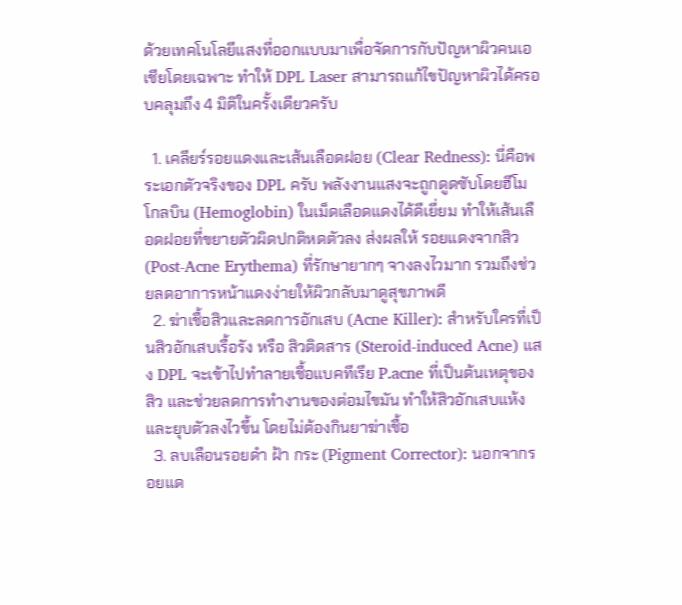ด้วยเทคโนโลยีแสงที่ออกแบบมาเพื่อจัดการกับปัญหาผิวคนเอเชียโดยเฉพาะ ทำให้ DPL Laser สามารถแก้ไขปัญหาผิวได้ครอบคลุมถึง 4 มิติในครั้งเดียวครับ

  1. เคลียร์รอยแดงและเส้นเลือดฝอย (Clear Redness): นี่คือพระเอกตัวจริงของ DPL ครับ พลังงานแสงจะถูกดูดซับโดยฮีโมโกลบิน (Hemoglobin) ในเม็ดเลือดแดงได้ดีเยี่ยม ทำให้เส้นเลือดฝอยที่ขยายตัวผิดปกติหดตัวลง ส่งผลให้ รอยแดงจากสิว (Post-Acne Erythema) ที่รักษายากๆ จางลงไวมาก รวมถึงช่วยลดอาการหน้าแดงง่ายให้ผิวกลับมาดูสุขภาพดี
  2. ฆ่าเชื้อสิวและลดการอักเสบ (Acne Killer): สำหรับใครที่เป็นสิวอักเสบเรื้อรัง หรือ สิวติดสาร (Steroid-induced Acne) แสง DPL จะเข้าไปทำลายเชื้อแบคทีเรีย P.acne ที่เป็นต้นเหตุของสิว และช่วยลดการทำงานของต่อมไขมัน ทำให้สิวอักเสบแห้งและยุบตัวลงไวขึ้น โดยไม่ต้องกินยาฆ่าเชื้อ
  3. ลบเลือนรอยดำ ฝ้า กระ (Pigment Corrector): นอกจากรอยแด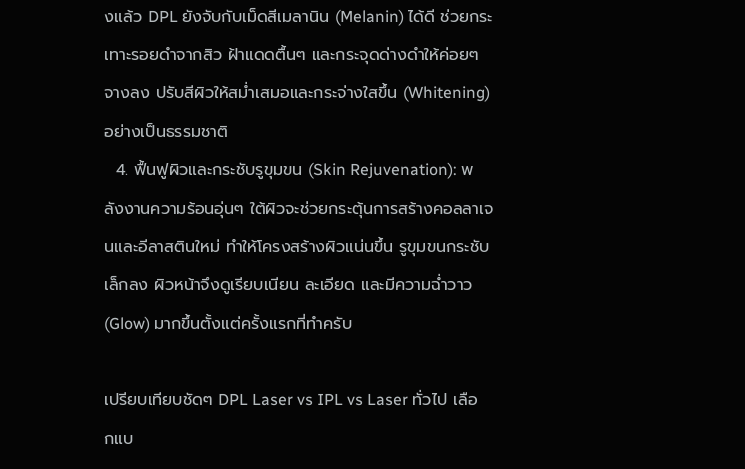งแล้ว DPL ยังจับกับเม็ดสีเมลานิน (Melanin) ได้ดี ช่วยกระเทาะรอยดำจากสิว ฝ้าแดดตื้นๆ และกระจุดด่างดำให้ค่อยๆ จางลง ปรับสีผิวให้สม่ำเสมอและกระจ่างใสขึ้น (Whitening) อย่างเป็นธรรมชาติ
  4. ฟื้นฟูผิวและกระชับรูขุมขน (Skin Rejuvenation): พลังงานความร้อนอุ่นๆ ใต้ผิวจะช่วยกระตุ้นการสร้างคอลลาเจนและอีลาสตินใหม่ ทำให้โครงสร้างผิวแน่นขึ้น รูขุมขนกระชับเล็กลง ผิวหน้าจึงดูเรียบเนียน ละเอียด และมีความฉ่ำวาว (Glow) มากขึ้นตั้งแต่ครั้งแรกที่ทำครับ

เปรียบเทียบชัดๆ DPL Laser vs IPL vs Laser ทั่วไป เลือกแบ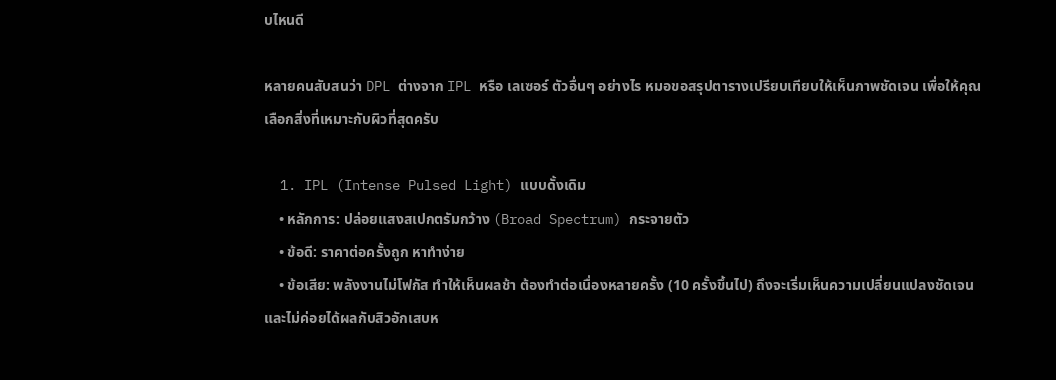บไหนดี

หลายคนสับสนว่า DPL ต่างจาก IPL หรือ เลเซอร์ ตัวอื่นๆ อย่างไร หมอขอสรุปตารางเปรียบเทียบให้เห็นภาพชัดเจน เพื่อให้คุณเลือกสิ่งที่เหมาะกับผิวที่สุดครับ

  1. IPL (Intense Pulsed Light) แบบดั้งเดิม
    • หลักการ: ปล่อยแสงสเปกตรัมกว้าง (Broad Spectrum) กระจายตัว
    • ข้อดี: ราคาต่อครั้งถูก หาทำง่าย
    • ข้อเสีย: พลังงานไม่โฟกัส ทำให้เห็นผลช้า ต้องทำต่อเนื่องหลายครั้ง (10 ครั้งขึ้นไป) ถึงจะเริ่มเห็นความเปลี่ยนแปลงชัดเจน และไม่ค่อยได้ผลกับสิวอักเสบห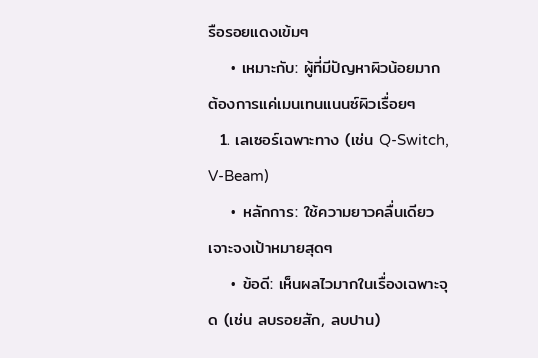รือรอยแดงเข้มๆ
    • เหมาะกับ: ผู้ที่มีปัญหาผิวน้อยมาก ต้องการแค่เมนเทนแนนซ์ผิวเรื่อยๆ
  1. เลเซอร์เฉพาะทาง (เช่น Q-Switch, V-Beam)
    • หลักการ: ใช้ความยาวคลื่นเดียว เจาะจงเป้าหมายสุดๆ
    • ข้อดี: เห็นผลไวมากในเรื่องเฉพาะจุด (เช่น ลบรอยสัก, ลบปาน)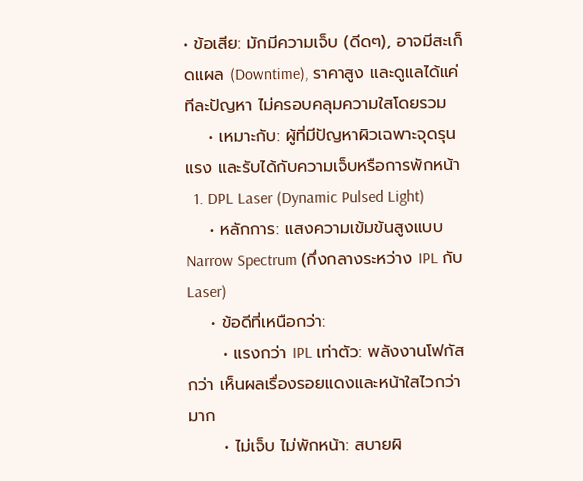• ข้อเสีย: มักมีความเจ็บ (ดีดๆ), อาจมีสะเก็ดแผล (Downtime), ราคาสูง และดูแลได้แค่ทีละปัญหา ไม่ครอบคลุมความใสโดยรวม
    • เหมาะกับ: ผู้ที่มีปัญหาผิวเฉพาะจุดรุนแรง และรับได้กับความเจ็บหรือการพักหน้า
  1. DPL Laser (Dynamic Pulsed Light)
    • หลักการ: แสงความเข้มข้นสูงแบบ Narrow Spectrum (กึ่งกลางระหว่าง IPL กับ Laser)
    • ข้อดีที่เหนือกว่า:
      • แรงกว่า IPL เท่าตัว: พลังงานโฟกัสกว่า เห็นผลเรื่องรอยแดงและหน้าใสไวกว่ามาก
      • ไม่เจ็บ ไม่พักหน้า: สบายผิ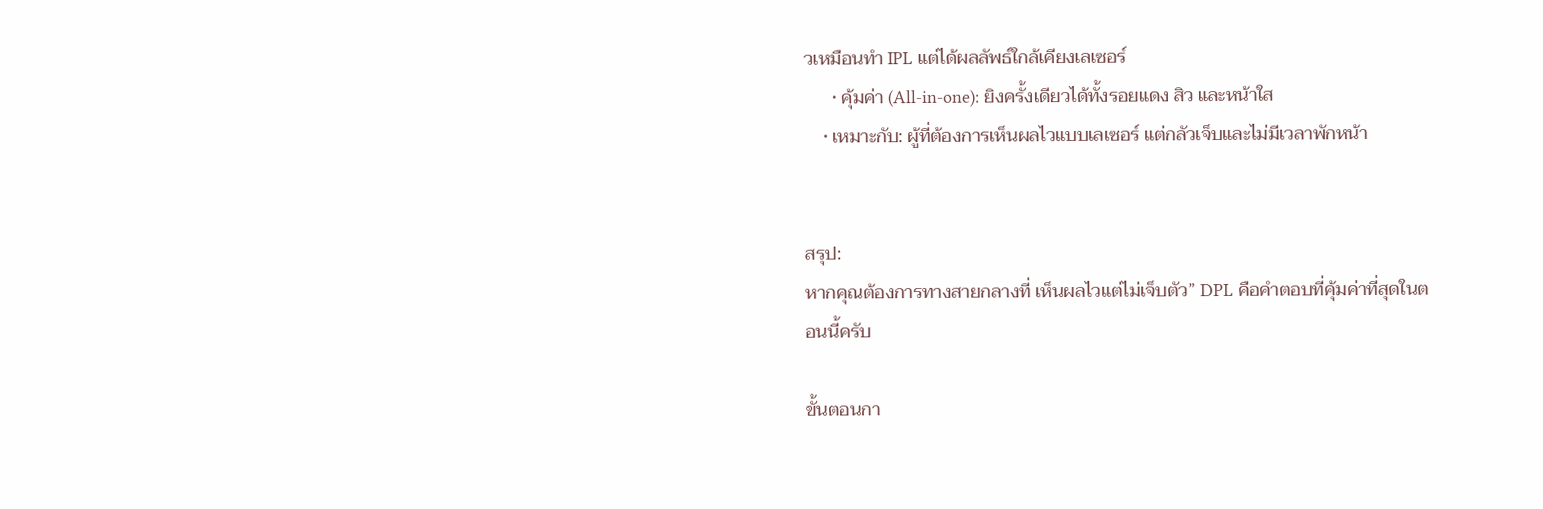วเหมือนทำ IPL แต่ได้ผลลัพธ์ใกล้เคียงเลเซอร์
      • คุ้มค่า (All-in-one): ยิงครั้งเดียวได้ทั้งรอยแดง สิว และหน้าใส
    • เหมาะกับ: ผู้ที่ต้องการเห็นผลไวแบบเลเซอร์ แต่กลัวเจ็บและไม่มีเวลาพักหน้า


สรุป:
หากคุณต้องการทางสายกลางที่ เห็นผลไวแต่ไม่เจ็บตัว” DPL คือคำตอบที่คุ้มค่าที่สุดในตอนนี้ครับ

ขั้นตอนกา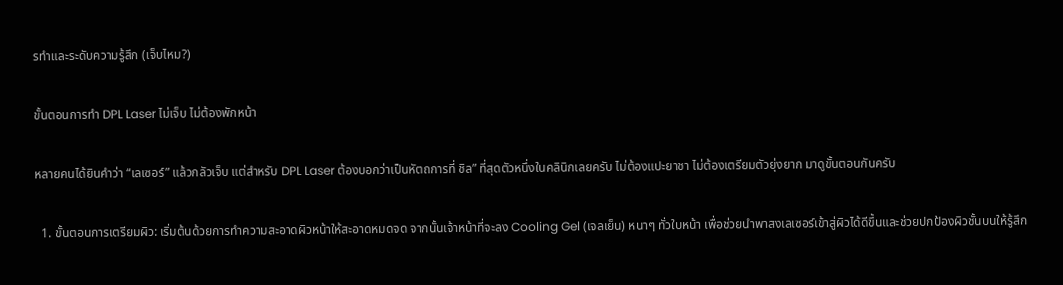รทำและระดับความรู้สึก (เจ็บไหม?)

ขั้นตอนการทำ DPL Laser ไม่เจ็บ ไม่ต้องพักหน้า

หลายคนได้ยินคำว่า “เลเซอร์” แล้วกลัวเจ็บ แต่สำหรับ DPL Laser ต้องบอกว่าเป็นหัตถการที่ ชิล” ที่สุดตัวหนึ่งในคลินิกเลยครับ ไม่ต้องแปะยาชา ไม่ต้องเตรียมตัวยุ่งยาก มาดูขั้นตอนกันครับ

  1. ขั้นตอนการเตรียมผิว: เริ่มต้นด้วยการทำความสะอาดผิวหน้าให้สะอาดหมดจด จากนั้นเจ้าหน้าที่จะลง Cooling Gel (เจลเย็น) หนาๆ ทั่วใบหน้า เพื่อช่วยนำพาสงเลเซอร์เข้าสู่ผิวได้ดีขึ้นและช่วยปกป้องผิวชั้นบนให้รู้สึก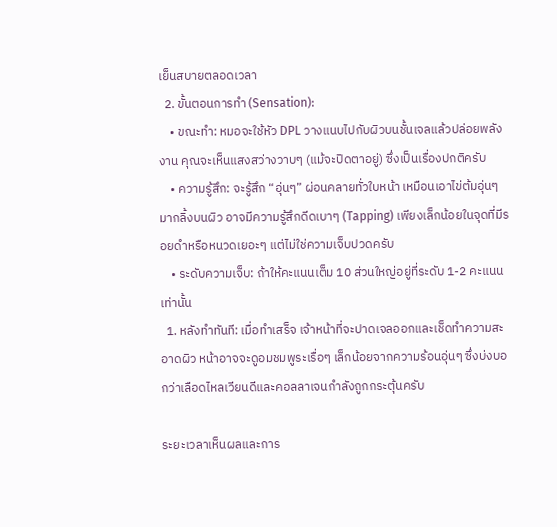เย็นสบายตลอดเวลา
  2. ขั้นตอนการทำ (Sensation):
    • ขณะทำ: หมอจะใช้หัว DPL วางแนบไปกับผิวบนชั้นเจลแล้วปล่อยพลังงาน คุณจะเห็นแสงสว่างวาบๆ (แม้จะปิดตาอยู่) ซึ่งเป็นเรื่องปกติครับ
    • ความรู้สึก: จะรู้สึก “อุ่นๆ” ผ่อนคลายทั่วใบหน้า เหมือนเอาไข่ต้มอุ่นๆ มากลิ้งบนผิว อาจมีความรู้สึกดีดเบาๆ (Tapping) เพียงเล็กน้อยในจุดที่มีรอยดำหรือหนวดเยอะๆ แต่ไม่ใช่ความเจ็บปวดครับ
    • ระดับความเจ็บ: ถ้าให้คะแนนเต็ม 10 ส่วนใหญ่อยู่ที่ระดับ 1-2 คะแนน เท่านั้น
  1. หลังทำทันที: เมื่อทำเสร็จ เจ้าหน้าที่จะปาดเจลออกและเช็ดทำความสะอาดผิว หน้าอาจจะดูอมชมพูระเรื่อๆ เล็กน้อยจากความร้อนอุ่นๆ ซึ่งบ่งบอกว่าเลือดไหลเวียนดีและคอลลาเจนกำลังถูกกระตุ้นครับ

ระยะเวลาเห็นผลและการ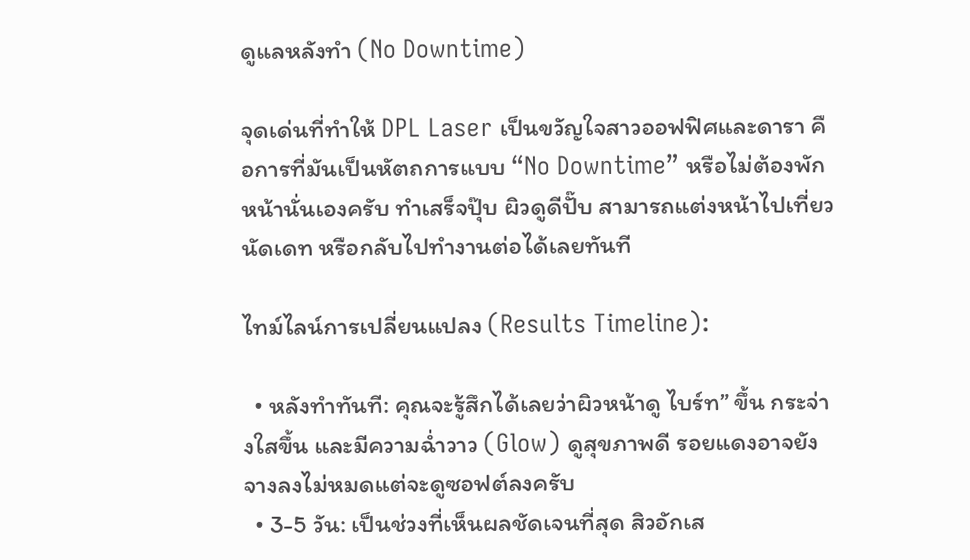ดูแลหลังทำ (No Downtime)

จุดเด่นที่ทำให้ DPL Laser เป็นขวัญใจสาวออฟฟิศและดารา คือการที่มันเป็นหัตถการแบบ “No Downtime” หรือไม่ต้องพักหน้านั่นเองครับ ทำเสร็จปุ๊บ ผิวดูดีปั๊บ สามารถแต่งหน้าไปเที่ยว นัดเดท หรือกลับไปทำงานต่อได้เลยทันที

ไทม์ไลน์การเปลี่ยนแปลง (Results Timeline):

  • หลังทำทันที: คุณจะรู้สึกได้เลยว่าผิวหน้าดู ไบร์ท” ขึ้น กระจ่างใสขึ้น และมีความฉ่ำวาว (Glow) ดูสุขภาพดี รอยแดงอาจยังจางลงไม่หมดแต่จะดูซอฟต์ลงครับ
  • 3-5 วัน: เป็นช่วงที่เห็นผลชัดเจนที่สุด สิวอักเส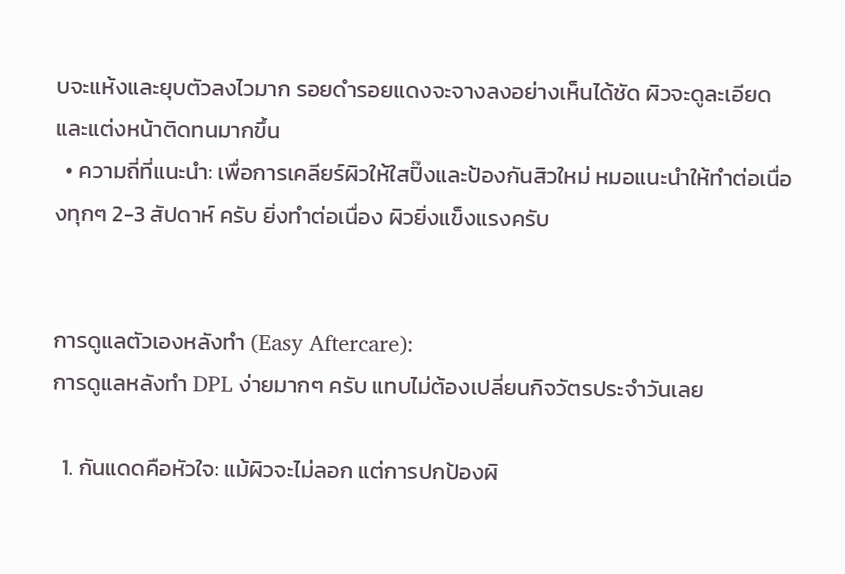บจะแห้งและยุบตัวลงไวมาก รอยดำรอยแดงจะจางลงอย่างเห็นได้ชัด ผิวจะดูละเอียดและแต่งหน้าติดทนมากขึ้น
  • ความถี่ที่แนะนำ: เพื่อการเคลียร์ผิวให้ใสปิ๊งและป้องกันสิวใหม่ หมอแนะนำให้ทำต่อเนื่องทุกๆ 2-3 สัปดาห์ ครับ ยิ่งทำต่อเนื่อง ผิวยิ่งแข็งแรงครับ


การดูแลตัวเองหลังทำ (Easy Aftercare):
การดูแลหลังทำ DPL ง่ายมากๆ ครับ แทบไม่ต้องเปลี่ยนกิจวัตรประจำวันเลย

  1. กันแดดคือหัวใจ: แม้ผิวจะไม่ลอก แต่การปกป้องผิ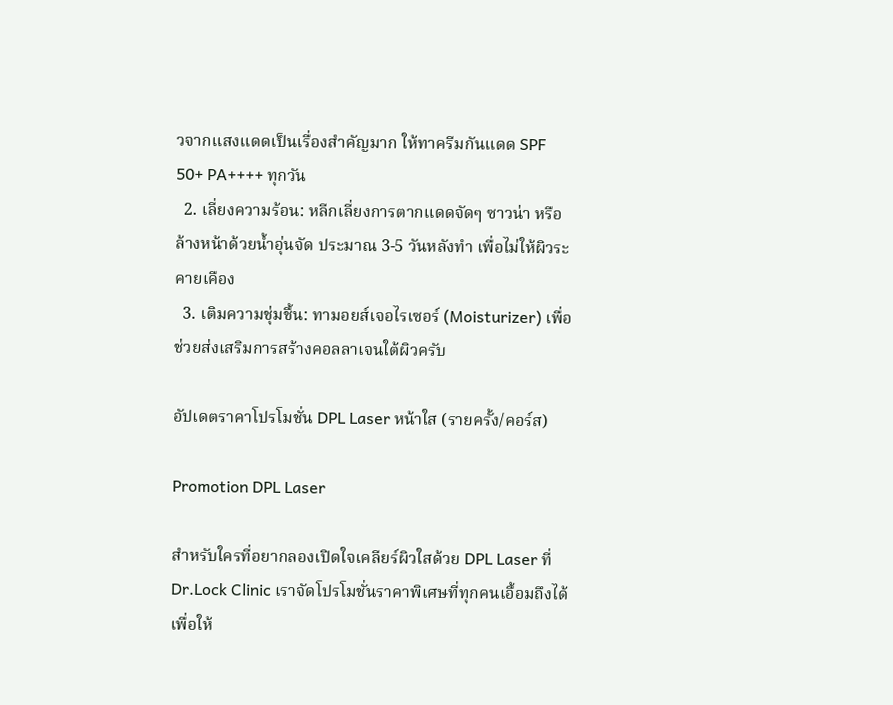วจากแสงแดดเป็นเรื่องสำคัญมาก ให้ทาครีมกันแดด SPF 50+ PA++++ ทุกวัน
  2. เลี่ยงความร้อน: หลีกเลี่ยงการตากแดดจัดๆ ซาวน่า หรือล้างหน้าด้วยน้ำอุ่นจัด ประมาณ 3-5 วันหลังทำ เพื่อไม่ให้ผิวระคายเคือง
  3. เติมความชุ่มชื้น: ทามอยส์เจอไรเซอร์ (Moisturizer) เพื่อช่วยส่งเสริมการสร้างคอลลาเจนใต้ผิวครับ

อัปเดตราคาโปรโมชั่น DPL Laser หน้าใส (รายครั้ง/คอร์ส)

Promotion DPL Laser

สำหรับใครที่อยากลองเปิดใจเคลียร์ผิวใสด้วย DPL Laser ที่ Dr.Lock Clinic เราจัดโปรโมชั่นราคาพิเศษที่ทุกคนเอื้อมถึงได้ เพื่อให้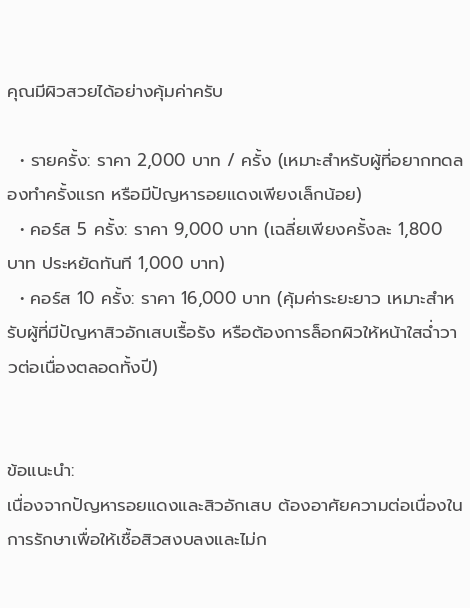คุณมีผิวสวยได้อย่างคุ้มค่าครับ

  • รายครั้ง: ราคา 2,000 บาท / ครั้ง (เหมาะสำหรับผู้ที่อยากทดลองทำครั้งแรก หรือมีปัญหารอยแดงเพียงเล็กน้อย)
  • คอร์ส 5 ครั้ง: ราคา 9,000 บาท (เฉลี่ยเพียงครั้งละ 1,800 บาท ประหยัดทันที 1,000 บาท)
  • คอร์ส 10 ครั้ง: ราคา 16,000 บาท (คุ้มค่าระยะยาว เหมาะสำหรับผู้ที่มีปัญหาสิวอักเสบเรื้อรัง หรือต้องการล็อกผิวให้หน้าใสฉ่ำวาวต่อเนื่องตลอดทั้งปี)


ข้อแนะนำ:
เนื่องจากปัญหารอยแดงและสิวอักเสบ ต้องอาศัยความต่อเนื่องในการรักษาเพื่อให้เชื้อสิวสงบลงและไม่ก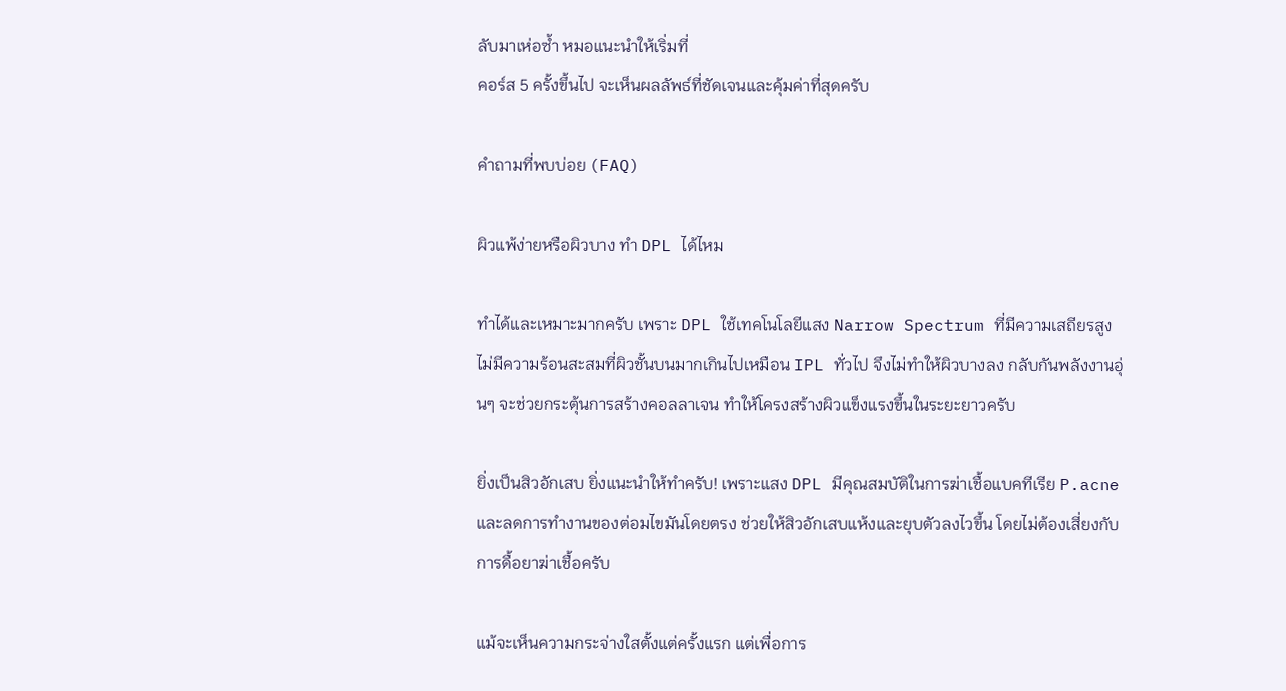ลับมาเห่อซ้ำ หมอแนะนำให้เริ่มที่
คอร์ส 5 ครั้งขึ้นไป จะเห็นผลลัพธ์ที่ชัดเจนและคุ้มค่าที่สุดครับ

คำถามที่พบบ่อย (FAQ)

ผิวแพ้ง่ายหรือผิวบาง ทำ DPL ได้ไหม

ทำได้และเหมาะมากครับ เพราะ DPL ใช้เทคโนโลยีแสง Narrow Spectrum ที่มีความเสถียรสูง ไม่มีความร้อนสะสมที่ผิวชั้นบนมากเกินไปเหมือน IPL ทั่วไป จึงไม่ทำให้ผิวบางลง กลับกันพลังงานอุ่นๆ จะช่วยกระตุ้นการสร้างคอลลาเจน ทำให้โครงสร้างผิวแข็งแรงขึ้นในระยะยาวครับ

ยิ่งเป็นสิวอักเสบ ยิ่งแนะนำให้ทำครับ! เพราะแสง DPL มีคุณสมบัติในการฆ่าเชื้อแบคทีเรีย P.acne และลดการทำงานของต่อมไขมันโดยตรง ช่วยให้สิวอักเสบแห้งและยุบตัวลงไวขึ้น โดยไม่ต้องเสี่ยงกับการดื้อยาฆ่าเชื้อครับ

แม้จะเห็นความกระจ่างใสตั้งแต่ครั้งแรก แต่เพื่อการ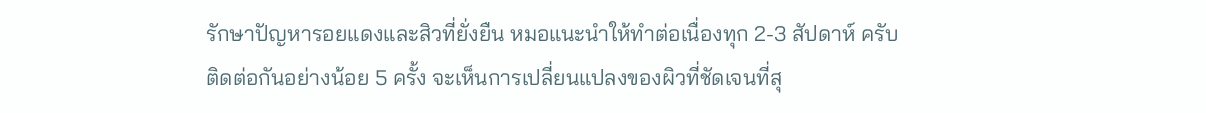รักษาปัญหารอยแดงและสิวที่ยั่งยืน หมอแนะนำให้ทำต่อเนื่องทุก 2-3 สัปดาห์ ครับ ติดต่อกันอย่างน้อย 5 ครั้ง จะเห็นการเปลี่ยนแปลงของผิวที่ชัดเจนที่สุ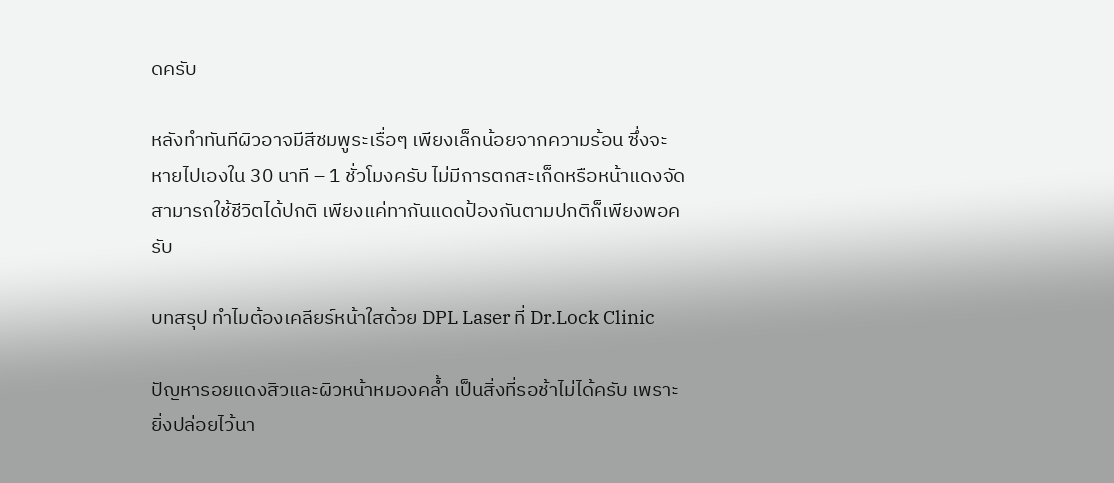ดครับ

หลังทำทันทีผิวอาจมีสีชมพูระเรื่อๆ เพียงเล็กน้อยจากความร้อน ซึ่งจะหายไปเองใน 30 นาที – 1 ชั่วโมงครับ ไม่มีการตกสะเก็ดหรือหน้าแดงจัด สามารถใช้ชีวิตได้ปกติ เพียงแค่ทากันแดดป้องกันตามปกติก็เพียงพอครับ

บทสรุป ทำไมต้องเคลียร์หน้าใสด้วย DPL Laser ที่ Dr.Lock Clinic

ปัญหารอยแดงสิวและผิวหน้าหมองคล้ำ เป็นสิ่งที่รอช้าไม่ได้ครับ เพราะยิ่งปล่อยไว้นา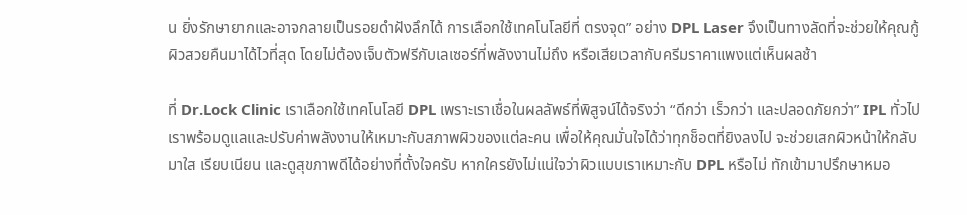น ยิ่งรักษายากและอาจกลายเป็นรอยดำฝังลึกได้ การเลือกใช้เทคโนโลยีที่ ตรงจุด” อย่าง DPL Laser จึงเป็นทางลัดที่จะช่วยให้คุณกู้ผิวสวยคืนมาได้ไวที่สุด โดยไม่ต้องเจ็บตัวฟรีกับเลเซอร์ที่พลังงานไม่ถึง หรือเสียเวลากับครีมราคาแพงแต่เห็นผลช้า

ที่ Dr.Lock Clinic เราเลือกใช้เทคโนโลยี DPL เพราะเราเชื่อในผลลัพธ์ที่พิสูจน์ได้จริงว่า “ดีกว่า เร็วกว่า และปลอดภัยกว่า” IPL ทั่วไป เราพร้อมดูแลและปรับค่าพลังงานให้เหมาะกับสภาพผิวของแต่ละคน เพื่อให้คุณมั่นใจได้ว่าทุกช็อตที่ยิงลงไป จะช่วยเสกผิวหน้าให้กลับมาใส เรียบเนียน และดูสุขภาพดีได้อย่างที่ตั้งใจครับ หากใครยังไม่แน่ใจว่าผิวแบบเราเหมาะกับ DPL หรือไม่ ทักเข้ามาปรึกษาหมอ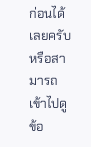ก่อนได้เลยครับ หรือสามารถเข้าไปดูข้อ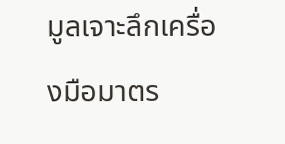มูลเจาะลึกเครื่องมือมาตร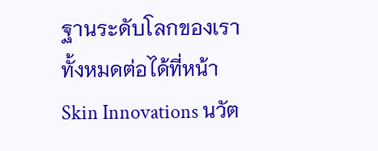ฐานระดับโลกของเราทั้งหมดต่อได้ที่หน้า Skin Innovations นวัต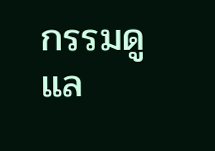กรรมดูแล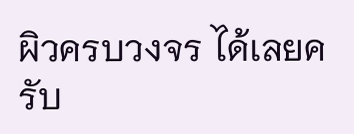ผิวครบวงจร ได้เลยครับ